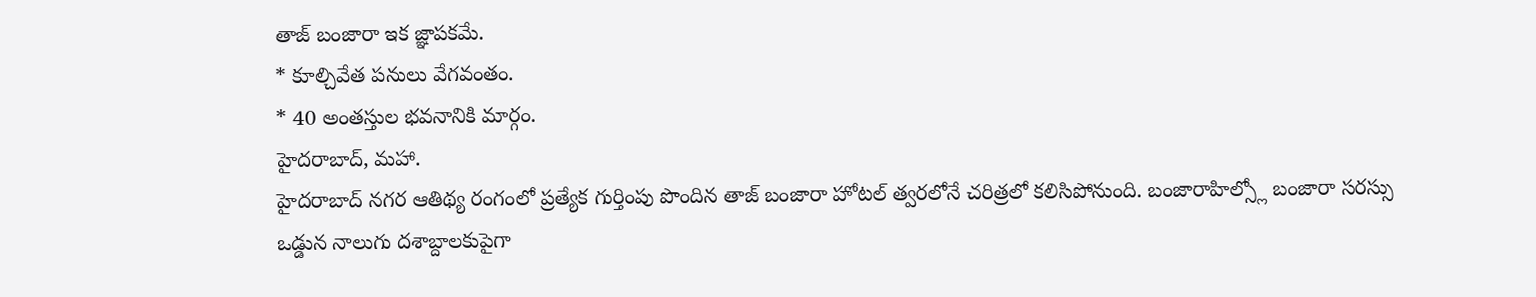తాజ్ బంజారా ఇక జ్ఞాపకమే.
* కూల్చివేత పనులు వేగవంతం.
* 40 అంతస్తుల భవనానికి మార్గం.
హైదరాబాద్, మహా.
హైదరాబాద్ నగర ఆతిథ్య రంగంలో ప్రత్యేక గుర్తింపు పొందిన తాజ్ బంజారా హోటల్ త్వరలోనే చరిత్రలో కలిసిపోనుంది. బంజారాహిల్స్లో బంజారా సరస్సు ఒడ్డున నాలుగు దశాబ్దాలకుపైగా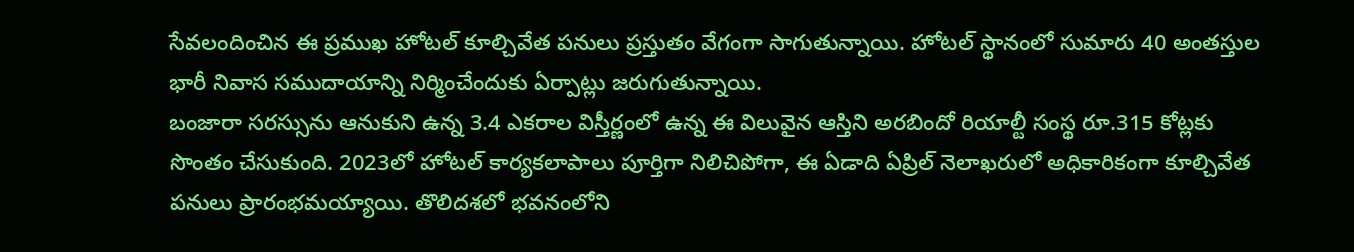సేవలందించిన ఈ ప్రముఖ హోటల్ కూల్చివేత పనులు ప్రస్తుతం వేగంగా సాగుతున్నాయి. హోటల్ స్థానంలో సుమారు 40 అంతస్తుల భారీ నివాస సముదాయాన్ని నిర్మించేందుకు ఏర్పాట్లు జరుగుతున్నాయి.
బంజారా సరస్సును ఆనుకుని ఉన్న 3.4 ఎకరాల విస్తీర్ణంలో ఉన్న ఈ విలువైన ఆస్తిని అరబిందో రియాల్టీ సంస్థ రూ.315 కోట్లకు సొంతం చేసుకుంది. 2023లో హోటల్ కార్యకలాపాలు పూర్తిగా నిలిచిపోగా, ఈ ఏడాది ఏప్రిల్ నెలాఖరులో అధికారికంగా కూల్చివేత పనులు ప్రారంభమయ్యాయి. తొలిదశలో భవనంలోని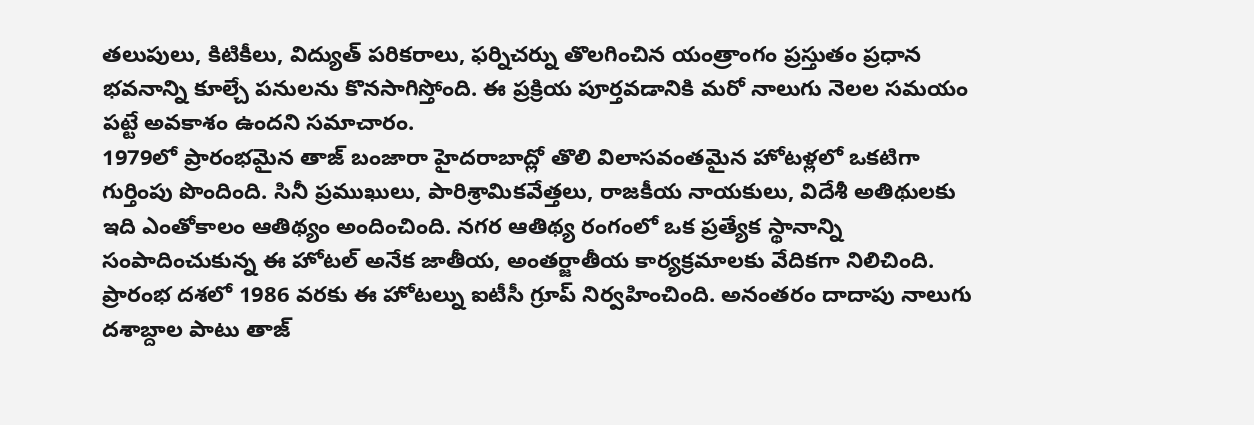తలుపులు, కిటికీలు, విద్యుత్ పరికరాలు, ఫర్నిచర్ను తొలగించిన యంత్రాంగం ప్రస్తుతం ప్రధాన భవనాన్ని కూల్చే పనులను కొనసాగిస్తోంది. ఈ ప్రక్రియ పూర్తవడానికి మరో నాలుగు నెలల సమయం పట్టే అవకాశం ఉందని సమాచారం.
1979లో ప్రారంభమైన తాజ్ బంజారా హైదరాబాద్లో తొలి విలాసవంతమైన హోటళ్లలో ఒకటిగా గుర్తింపు పొందింది. సినీ ప్రముఖులు, పారిశ్రామికవేత్తలు, రాజకీయ నాయకులు, విదేశీ అతిథులకు ఇది ఎంతోకాలం ఆతిథ్యం అందించింది. నగర ఆతిథ్య రంగంలో ఒక ప్రత్యేక స్థానాన్ని సంపాదించుకున్న ఈ హోటల్ అనేక జాతీయ, అంతర్జాతీయ కార్యక్రమాలకు వేదికగా నిలిచింది.
ప్రారంభ దశలో 1986 వరకు ఈ హోటల్ను ఐటీసీ గ్రూప్ నిర్వహించింది. అనంతరం దాదాపు నాలుగు దశాబ్దాల పాటు తాజ్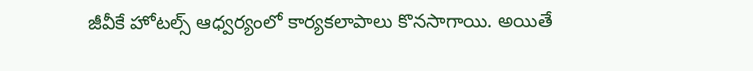జీవీకే హోటల్స్ ఆధ్వర్యంలో కార్యకలాపాలు కొనసాగాయి. అయితే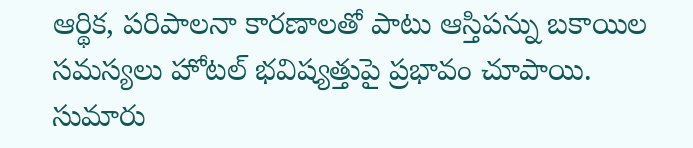ఆర్థిక, పరిపాలనా కారణాలతో పాటు ఆస్తిపన్ను బకాయిల సమస్యలు హోటల్ భవిష్యత్తుపై ప్రభావం చూపాయి.
సుమారు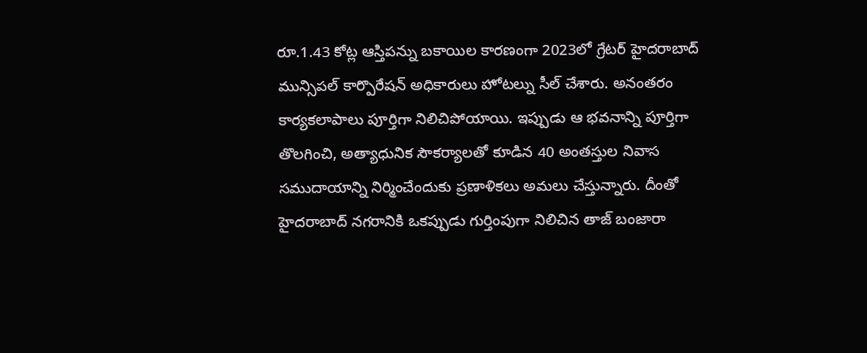రూ.1.43 కోట్ల ఆస్తిపన్ను బకాయిల కారణంగా 2023లో గ్రేటర్ హైదరాబాద్ మున్సిపల్ కార్పొరేషన్ అధికారులు హోటల్ను సీల్ చేశారు. అనంతరం కార్యకలాపాలు పూర్తిగా నిలిచిపోయాయి. ఇప్పుడు ఆ భవనాన్ని పూర్తిగా తొలగించి, అత్యాధునిక సౌకర్యాలతో కూడిన 40 అంతస్తుల నివాస సముదాయాన్ని నిర్మించేందుకు ప్రణాళికలు అమలు చేస్తున్నారు. దీంతో హైదరాబాద్ నగరానికి ఒకప్పుడు గుర్తింపుగా నిలిచిన తాజ్ బంజారా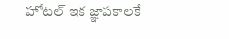హోటల్ ఇక జ్ఞాపకాలకే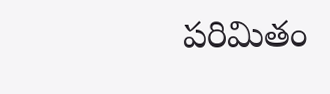పరిమితం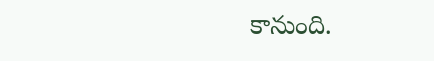కానుంది.